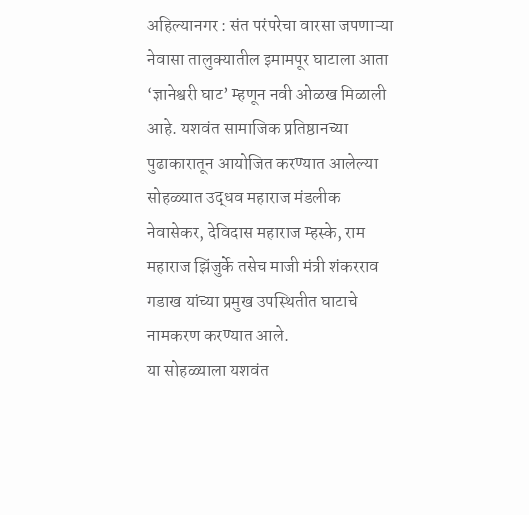अहिल्यानगर : संत परंपरेचा वारसा जपणाऱ्या नेवासा तालुक्यातील इमामपूर घाटाला आता ‘ज्ञानेश्वरी घाट’ म्हणून नवी ओळख मिळाली आहे. यशवंत सामाजिक प्रतिष्ठानच्या पुढाकारातून आयोजित करण्यात आलेल्या सोहळ्यात उद्धव महाराज मंडलीक नेवासेकर, देविदास महाराज म्हस्के, राम महाराज झिंजुर्के तसेच माजी मंत्री शंकरराव गडाख यांच्या प्रमुख उपस्थितीत घाटाचे नामकरण करण्यात आले.
या सोहळ्याला यशवंत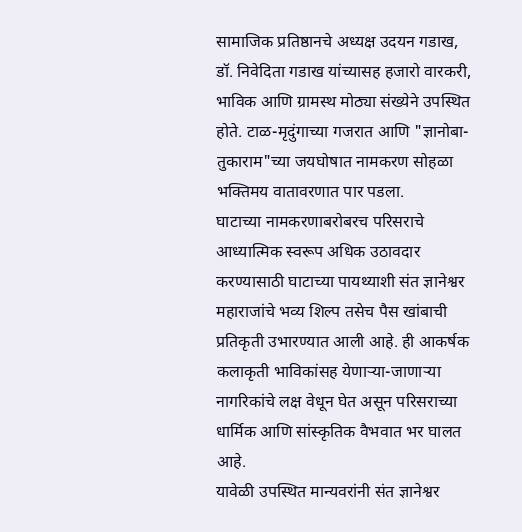सामाजिक प्रतिष्ठानचे अध्यक्ष उदयन गडाख, डॉ. निवेदिता गडाख यांच्यासह हजारो वारकरी, भाविक आणि ग्रामस्थ मोठ्या संख्येने उपस्थित होते. टाळ-मृदुंगाच्या गजरात आणि "ज्ञानोबा-तुकाराम"च्या जयघोषात नामकरण सोहळा भक्तिमय वातावरणात पार पडला.
घाटाच्या नामकरणाबरोबरच परिसराचे आध्यात्मिक स्वरूप अधिक उठावदार करण्यासाठी घाटाच्या पायथ्याशी संत ज्ञानेश्वर महाराजांचे भव्य शिल्प तसेच पैस खांबाची प्रतिकृती उभारण्यात आली आहे. ही आकर्षक कलाकृती भाविकांसह येणाऱ्या-जाणाऱ्या नागरिकांचे लक्ष वेधून घेत असून परिसराच्या धार्मिक आणि सांस्कृतिक वैभवात भर घालत आहे.
यावेळी उपस्थित मान्यवरांनी संत ज्ञानेश्वर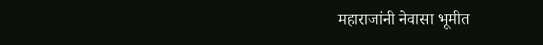महाराजांनी नेवासा भूमीत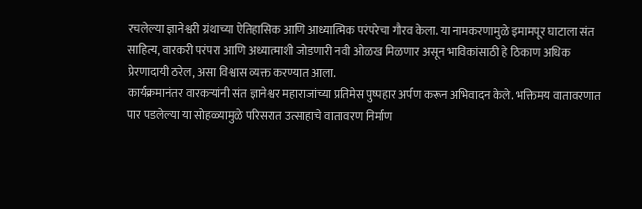रचलेल्या ज्ञानेश्वरी ग्रंथाच्या ऐतिहासिक आणि आध्यात्मिक परंपरेचा गौरव केला. या नामकरणामुळे इमामपूर घाटाला संत साहित्य, वारकरी परंपरा आणि अध्यात्माशी जोडणारी नवी ओळख मिळणार असून भाविकांसाठी हे ठिकाण अधिक प्रेरणादायी ठरेल, असा विश्वास व्यक्त करण्यात आला.
कार्यक्रमानंतर वारकऱ्यांनी संत ज्ञानेश्वर महाराजांच्या प्रतिमेस पुष्पहार अर्पण करून अभिवादन केले. भक्तिमय वातावरणात पार पडलेल्या या सोहळ्यामुळे परिसरात उत्साहाचे वातावरण निर्माण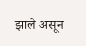झाले असून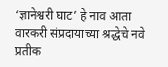‘ज्ञानेश्वरी घाट’ हे नाव आता वारकरी संप्रदायाच्या श्रद्धेचे नवे प्रतीक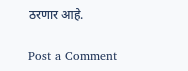ठरणार आहे.

Post a Comment